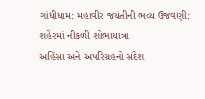ગાંધીધામ: મહાવીર જયંતીની ભવ્ય ઉજવણી: શહેરમાં નીકળી શોભાયાત્રા
અહિંસા અને અપરિગ્રહનો સંદેશ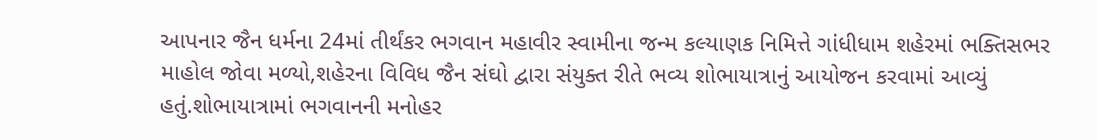આપનાર જૈન ધર્મના 24માં તીર્થંકર ભગવાન મહાવીર સ્વામીના જન્મ કલ્યાણક નિમિત્તે ગાંધીધામ શહેરમાં ભક્તિસભર માહોલ જોવા મળ્યો,શહેરના વિવિધ જૈન સંઘો દ્વારા સંયુક્ત રીતે ભવ્ય શોભાયાત્રાનું આયોજન કરવામાં આવ્યું હતું.શોભાયાત્રામાં ભગવાનની મનોહર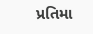પ્રતિમા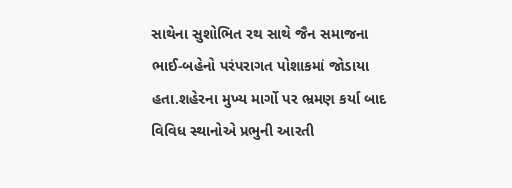સાથેના સુશોભિત રથ સાથે જૈન સમાજના ભાઈ-બહેનો પરંપરાગત પોશાકમાં જોડાયા હતા.શહેરના મુખ્ય માર્ગો પર ભ્રમણ કર્યા બાદ વિવિધ સ્થાનોએ પ્રભુની આરતી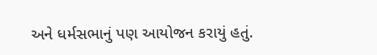અને ધર્મસભાનું પણ આયોજન કરાયું હતું.